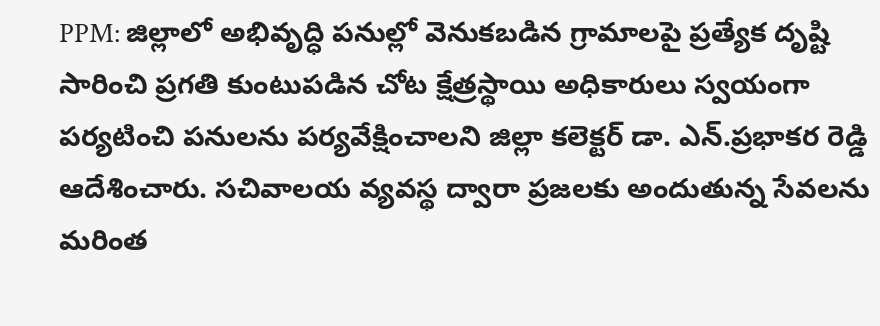PPM: జిల్లాలో అభివృద్ధి పనుల్లో వెనుకబడిన గ్రామాలపై ప్రత్యేక దృష్టి సారించి ప్రగతి కుంటుపడిన చోట క్షేత్రస్థాయి అధికారులు స్వయంగా పర్యటించి పనులను పర్యవేక్షించాలని జిల్లా కలెక్టర్ డా. ఎన్.ప్రభాకర రెడ్డి ఆదేశించారు. సచివాలయ వ్యవస్థ ద్వారా ప్రజలకు అందుతున్న సేవలను మరింత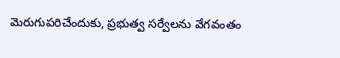మెరుగుపరిచేందుకు, ప్రభుత్వ సర్వేలను వేగవంతం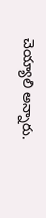చెయ్యాలి అన్నారు.